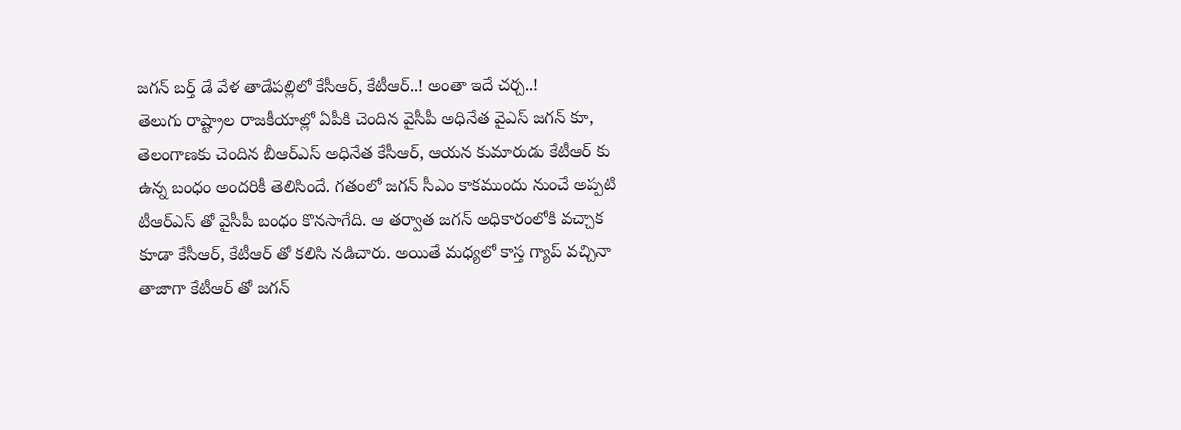జగన్ బర్త్ డే వేళ తాడేపల్లిలో కేసీఆర్, కేటీఆర్..! అంతా ఇదే చర్చ..!
తెలుగు రాష్ట్రాల రాజకీయాల్లో ఏపీకి చెందిన వైసీపీ అధినేత వైఎస్ జగన్ కూ, తెలంగాణకు చెందిన బీఆర్ఎస్ అధినేత కేసీఆర్, ఆయన కుమారుడు కేటీఆర్ కు ఉన్న బంధం అందరికీ తెలిసిందే. గతంలో జగన్ సీఎం కాకముందు నుంచే అప్పటి టీఆర్ఎస్ తో వైసీపీ బంధం కొనసాగేది. ఆ తర్వాత జగన్ అధికారంలోకి వచ్చాక కూడా కేసీఆర్, కేటీఆర్ తో కలిసి నడిచారు. అయితే మధ్యలో కాస్త గ్యాప్ వచ్చినా తాజాగా కేటీఆర్ తో జగన్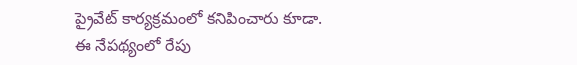ప్రైవేట్ కార్యక్రమంలో కనిపించారు కూడా.
ఈ నేపథ్యంలో రేపు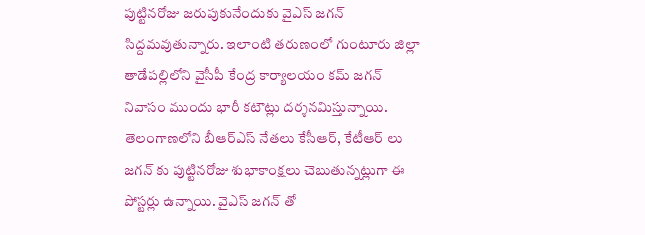పుట్టినరోజు జరుపుకునేందుకు వైఎస్ జగన్ సిద్దమవుతున్నారు. ఇలాంటి తరుణంలో గుంటూరు జిల్లా తాడేపల్లిలోని వైసీపీ కేంద్ర కార్యాలయం కమ్ జగన్ నివాసం ముందు భారీ కటౌట్లు దర్శనమిస్తున్నాయి. తెలంగాణలోని బీఆర్ఎస్ నేతలు కేసీఆర్, కేటీఆర్ లు జగన్ కు పుట్టినరోజు శుభాకాంక్షలు చెబుతున్నట్లుగా ఈ పోస్టర్లు ఉన్నాయి. వైఎస్ జగన్ తో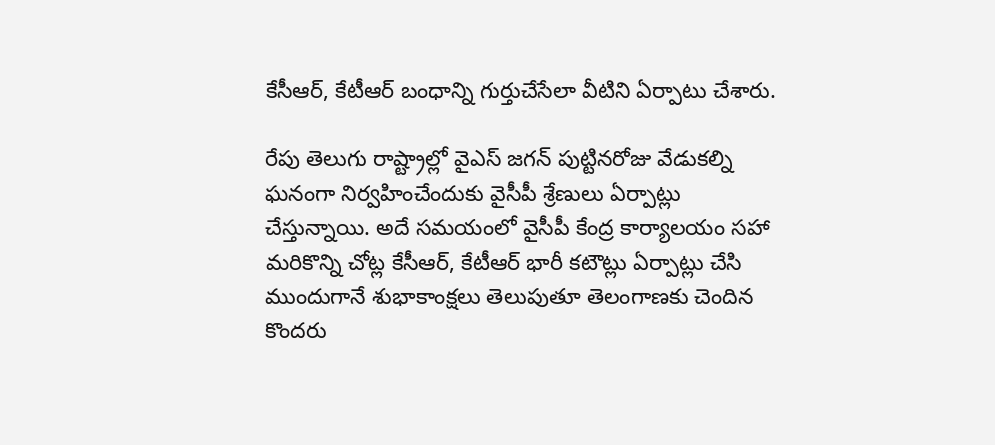కేసీఆర్, కేటీఆర్ బంధాన్ని గుర్తుచేసేలా వీటిని ఏర్పాటు చేశారు.

రేపు తెలుగు రాష్ట్రాల్లో వైఎస్ జగన్ పుట్టినరోజు వేడుకల్ని ఘనంగా నిర్వహించేందుకు వైసీపీ శ్రేణులు ఏర్పాట్లు చేస్తున్నాయి. అదే సమయంలో వైసీపీ కేంద్ర కార్యాలయం సహా మరికొన్ని చోట్ల కేసీఆర్, కేటీఆర్ భారీ కటౌట్లు ఏర్పాట్లు చేసి ముందుగానే శుభాకాంక్షలు తెలుపుతూ తెలంగాణకు చెందిన కొందరు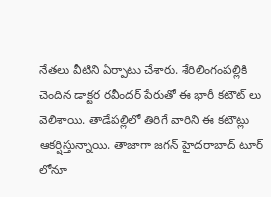నేతలు వీటిని ఏర్పాటు చేశారు. శేరిలింగంపల్లికి చెందిన డాక్టర రవీందర్ పేరుతో ఈ భారీ కటౌట్ లు వెలిశాయి. తాడేపల్లిలో తిరిగే వారిని ఈ కటౌట్లు ఆకర్షిస్తున్నాయి. తాజాగా జగన్ హైదరాబాద్ టూర్ లోనూ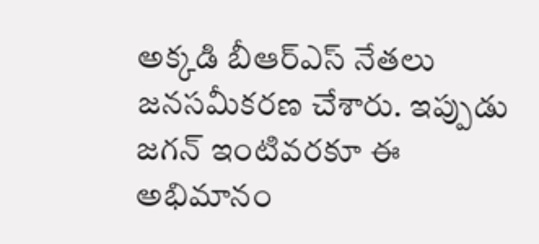అక్కడి బీఆర్ఎస్ నేతలు జనసమీకరణ చేశారు. ఇప్పుడు జగన్ ఇంటివరకూ ఈ అభిమానం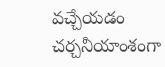వచ్చేయడం చర్చనీయాంశంగా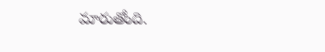మారుతోంది.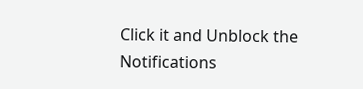Click it and Unblock the Notifications